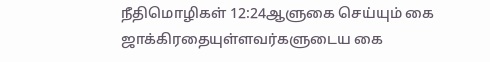நீதிமொழிகள் 12:24ஆளுகை செய்யும் கை
ஜாக்கிரதையுள்ளவர்களுடைய கை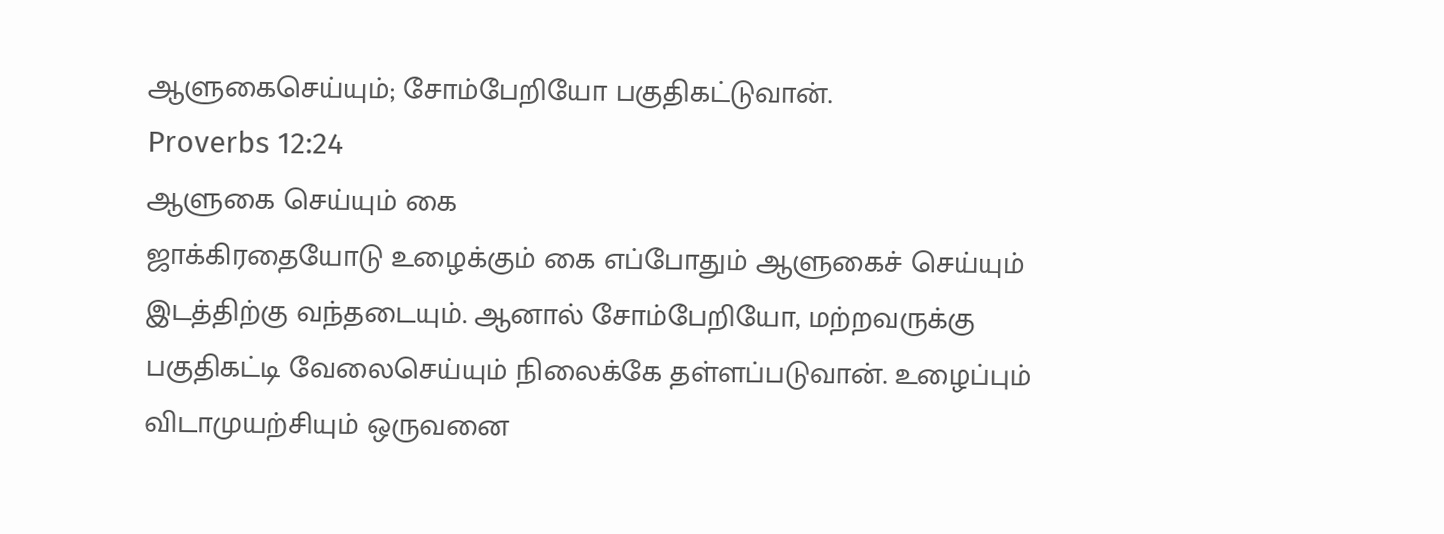ஆளுகைசெய்யும்; சோம்பேறியோ பகுதிகட்டுவான்.
Proverbs 12:24
ஆளுகை செய்யும் கை
ஜாக்கிரதையோடு உழைக்கும் கை எப்போதும் ஆளுகைச் செய்யும் இடத்திற்கு வந்தடையும். ஆனால் சோம்பேறியோ, மற்றவருக்கு பகுதிகட்டி வேலைசெய்யும் நிலைக்கே தள்ளப்படுவான். உழைப்பும் விடாமுயற்சியும் ஒருவனை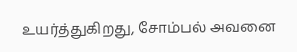உயர்த்துகிறது, சோம்பல் அவனை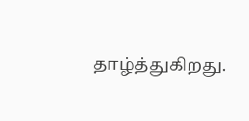தாழ்த்துகிறது.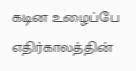கடின உழைப்பே எதிர்காலத்தின்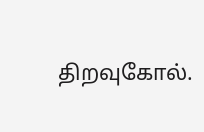திறவுகோல்.